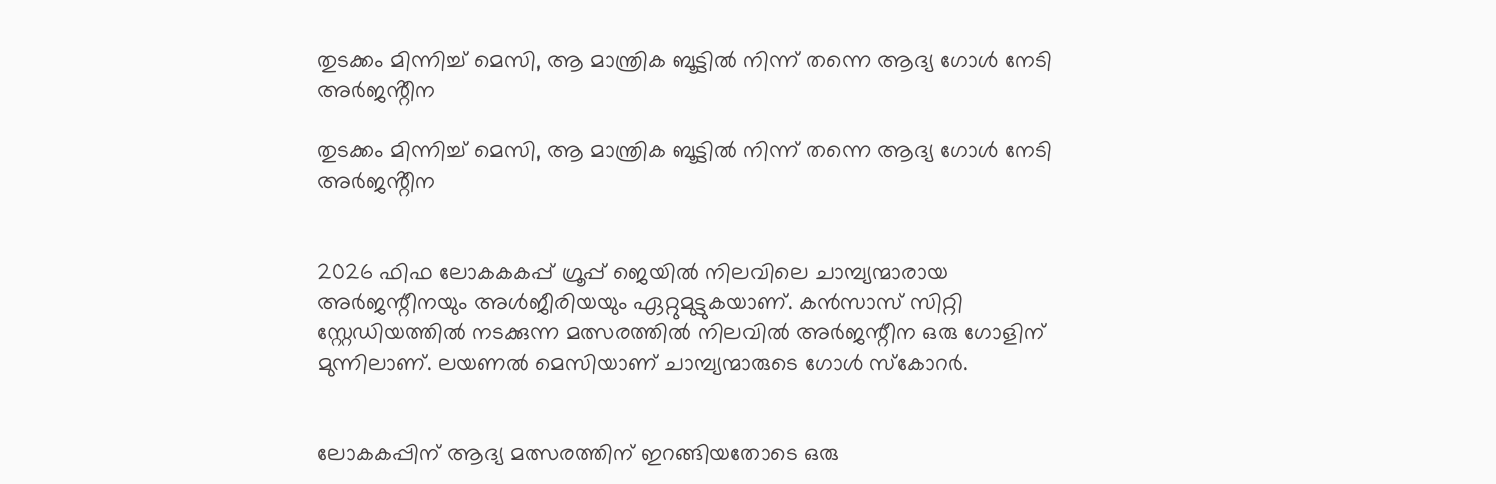തുടക്കം മിന്നിച്ച് മെസി, ആ മാന്ത്രിക ബൂട്ടിൽ നിന്ന് തന്നെ ആദ്യ ഗോൾ നേടി അർജൻ്റീന

തുടക്കം മിന്നിച്ച് മെസി, ആ മാന്ത്രിക ബൂട്ടിൽ നിന്ന് തന്നെ ആദ്യ ഗോൾ നേടി അർജൻ്റീന


2026 ഫിഫ ലോകകകപ്പ് ഗ്രൂപ്പ് ജെയില്‍ നിലവിലെ ചാമ്പ്യന്മാരായ അര്‍ജന്റീനയും അള്‍ജീരിയയും ഏറ്റുമുട്ടുകയാണ്. കന്‍സാസ് സിറ്റി സ്റ്റേഡിയത്തില്‍ നടക്കുന്ന മത്സരത്തില്‍ നിലവില്‍ അര്‍ജന്റീന ഒരു ഗോളിന് മുന്നിലാണ്. ലയണല്‍ മെസിയാണ് ചാമ്പ്യന്മാരുടെ ഗോള്‍ സ്‌കോറര്‍.


ലോകകപ്പിന് ആദ്യ മത്സരത്തിന് ഇറങ്ങിയതോടെ ഒരു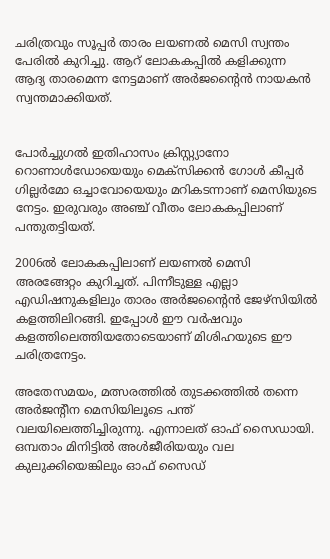ചരിത്രവും സൂപ്പര്‍ താരം ലയണല്‍ മെസി സ്വന്തം പേരില്‍ കുറിച്ചു. ആറ് ലോകകപ്പില്‍ കളിക്കുന്ന ആദ്യ താരമെന്ന നേട്ടമാണ് അര്‍ജന്റൈന്‍ നായകന്‍ സ്വന്തമാക്കിയത്.


പോര്‍ച്ചുഗല്‍ ഇതിഹാസം ക്രിസ്റ്റ്യാനോ റൊണാള്‍ഡോയെയും മെക്‌സിക്കന്‍ ഗോള്‍ കീപ്പര്‍ ഗില്ലര്‍മോ ഒച്ചാവോയെയും മറികടന്നാണ് മെസിയുടെ നേട്ടം. ഇരുവരും അഞ്ച് വീതം ലോകകപ്പിലാണ് പന്തുതട്ടിയത്.

2006ല്‍ ലോകകപ്പിലാണ് ലയണല്‍ മെസി അരങ്ങേറ്റം കുറിച്ചത്. പിന്നീടുള്ള എല്ലാ എഡിഷനുകളിലും താരം അര്‍ജന്റൈന്‍ ജേഴ്‌സിയില്‍ കളത്തിലിറങ്ങി. ഇപ്പോള്‍ ഈ വര്‍ഷവും കളത്തിലെത്തിയതോടെയാണ് മിശിഹയുടെ ഈ ചരിത്രനേട്ടം.

അതേസമയം, മത്സരത്തില്‍ തുടക്കത്തില്‍ തന്നെ അര്‍ജന്റീന മെസിയിലൂടെ പന്ത് വലയിലെത്തിച്ചിരുന്നു. എന്നാലത് ഓഫ് സൈഡായി. ഒമ്പതാം മിനിട്ടില്‍ അള്‍ജീരിയയും വല കുലുക്കിയെങ്കിലും ഓഫ് സൈഡ്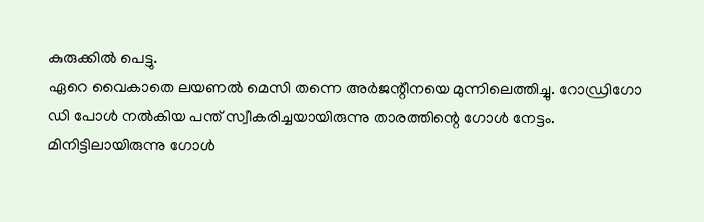കുരുക്കില്‍ പെട്ടു.
ഏറെ വൈകാതെ ലയണല്‍ മെസി തന്നെ അര്‍ജന്റീനയെ മുന്നിലെത്തിച്ചു. റോഡ്രിഗോ ഡി പോള്‍ നല്‍കിയ പന്ത് സ്വീകരിച്ചയായിരുന്നു താരത്തിന്റെ ഗോള്‍ നേട്ടം. മിനിട്ടിലായിരുന്നു ഗോൾ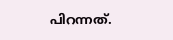പിറന്നത്.